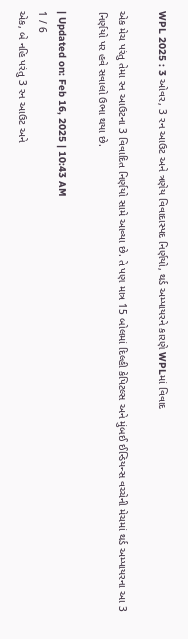WPL 2025 : 3 ઓવર, 3 રન આઉટ અને ત્રણેય વિવાદાસ્પદ નિર્ણયો, થર્ડ અમ્પાયરને કારણે WPLમાં વિવાદ

એક મેચ પરંતુ તેમા રન આઉટના 3 વિવાદિત નિર્ણયો સામે આવ્યા છે. તે પણ માત્ર 15 બોલમાં દિલ્હી કેપિટલ્સ અને મુંબઈ ઈન્ડિયન્સ વચ્ચેની મેચમાં થર્ડ અમ્પાયરના આ 3 નિર્ણયો પર હવે સવાલો ઉભા થયા છે.

| Updated on: Feb 16, 2025 | 10:43 AM
1 / 6
એક, બે નહિ પરંતુ 3 રન આઉટ અને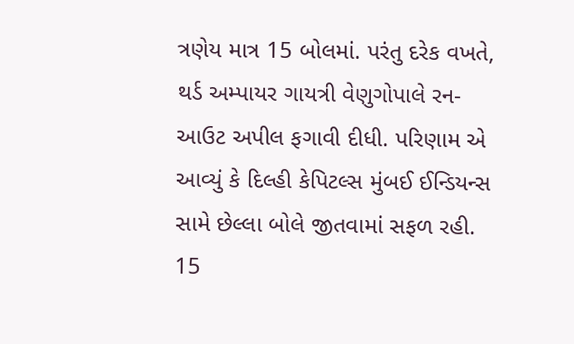ત્રણેય માત્ર 15 બોલમાં. પરંતુ દરેક વખતે, થર્ડ અમ્પાયર ગાયત્રી વેણુગોપાલે રન-આઉટ અપીલ ફગાવી દીધી. પરિણામ એ આવ્યું કે દિલ્હી કેપિટલ્સ મુંબઈ ઈન્ડિયન્સ સામે છેલ્લા બોલે જીતવામાં સફળ રહી. 15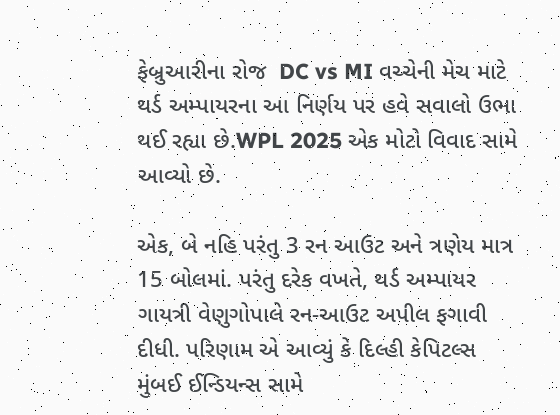ફેબ્રુઆરીના રોજ  DC vs MI વચ્ચેની મેચ માટે થર્ડ અમ્પાયરના આ નિર્ણય પર હવે સવાલો ઉભા થઈ રહ્યા છે.WPL 2025 એક મોટો વિવાદ સામે આવ્યો છે.

એક, બે નહિ પરંતુ 3 રન આઉટ અને ત્રણેય માત્ર 15 બોલમાં. પરંતુ દરેક વખતે, થર્ડ અમ્પાયર ગાયત્રી વેણુગોપાલે રન-આઉટ અપીલ ફગાવી દીધી. પરિણામ એ આવ્યું કે દિલ્હી કેપિટલ્સ મુંબઈ ઈન્ડિયન્સ સામે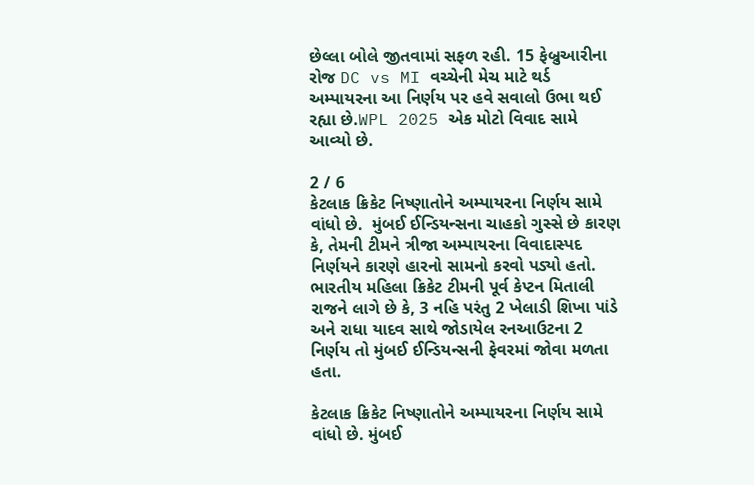છેલ્લા બોલે જીતવામાં સફળ રહી. 15 ફેબ્રુઆરીના રોજ DC vs MI વચ્ચેની મેચ માટે થર્ડ અમ્પાયરના આ નિર્ણય પર હવે સવાલો ઉભા થઈ રહ્યા છે.WPL 2025 એક મોટો વિવાદ સામે આવ્યો છે.

2 / 6
કેટલાક ક્રિકેટ નિષ્ણાતોને અમ્પાયરના નિર્ણય સામે વાંધો છે.  મુંબઈ ઈન્ડિયન્સના ચાહકો ગુસ્સે છે કારણ કે, તેમની ટીમને ત્રીજા અમ્પાયરના વિવાદાસ્પદ નિર્ણયને કારણે હારનો સામનો કરવો પડ્યો હતો. ભારતીય મહિલા ક્રિકેટ ટીમની પૂર્વ કેપ્ટન મિતાલી રાજને લાગે છે કે, 3 નહિ પરંતુ 2 ખેલાડી શિખા પાંડે અને રાધા યાદવ સાથે જોડાયેલ રનઆઉટના 2 નિર્ણય તો મુંબઈ ઈન્ડિયન્સની ફેવરમાં જોવા મળતા હતા.

કેટલાક ક્રિકેટ નિષ્ણાતોને અમ્પાયરના નિર્ણય સામે વાંધો છે. મુંબઈ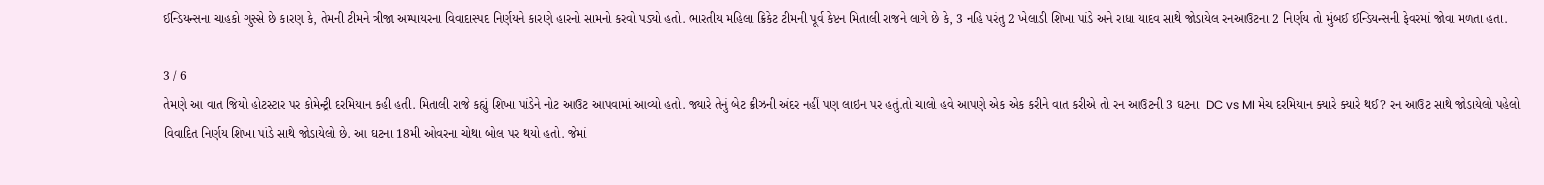ઈન્ડિયન્સના ચાહકો ગુસ્સે છે કારણ કે, તેમની ટીમને ત્રીજા અમ્પાયરના વિવાદાસ્પદ નિર્ણયને કારણે હારનો સામનો કરવો પડ્યો હતો. ભારતીય મહિલા ક્રિકેટ ટીમની પૂર્વ કેપ્ટન મિતાલી રાજને લાગે છે કે, 3 નહિ પરંતુ 2 ખેલાડી શિખા પાંડે અને રાધા યાદવ સાથે જોડાયેલ રનઆઉટના 2 નિર્ણય તો મુંબઈ ઈન્ડિયન્સની ફેવરમાં જોવા મળતા હતા.

3 / 6
તેમણે આ વાત જિયો હોટસ્ટાર પર કોમેન્ટ્રી દરમિયાન કહી હતી. મિતાલી રાજે કહ્યું શિખા પાંડેને નોટ આઉટ આપવામાં આવ્યો હતો. જ્યારે તેનું બેટ ક્રીઝની અંદર નહીં પણ લાઇન પર હતું.તો ચાલો હવે આપણે એક એક કરીને વાત કરીએ તો રન આઉટની 3 ઘટના  DC vs MI મેચ દરમિયાન ક્યારે ક્યારે થઈ? રન આઉટ સાથે જોડાયેલો પહેલો વિવાદિત નિર્ણય શિખા પાંડે સાથે જોડાયેલો છે. આ ઘટના 18મી ઓવરના ચોથા બોલ પર થયો હતો. જેમાં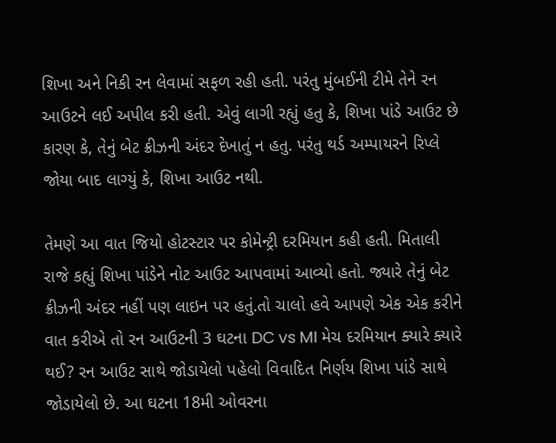શિખા અને નિકી રન લેવામાં સફળ રહી હતી. પરંતુ મુંબઈની ટીમે તેને રન આઉટને લઈ અપીલ કરી હતી. એવું લાગી રહ્યું હતુ કે, શિખા પાંડે આઉટ છે કારણ કે, તેનું બેટ ક્રીઝની અંદર દેખાતું ન હતુ. પરંતુ થર્ડ અમ્પાયરને રિપ્લે જોયા બાદ લાગ્યું કે, શિખા આઉટ નથી.

તેમણે આ વાત જિયો હોટસ્ટાર પર કોમેન્ટ્રી દરમિયાન કહી હતી. મિતાલી રાજે કહ્યું શિખા પાંડેને નોટ આઉટ આપવામાં આવ્યો હતો. જ્યારે તેનું બેટ ક્રીઝની અંદર નહીં પણ લાઇન પર હતું.તો ચાલો હવે આપણે એક એક કરીને વાત કરીએ તો રન આઉટની 3 ઘટના DC vs MI મેચ દરમિયાન ક્યારે ક્યારે થઈ? રન આઉટ સાથે જોડાયેલો પહેલો વિવાદિત નિર્ણય શિખા પાંડે સાથે જોડાયેલો છે. આ ઘટના 18મી ઓવરના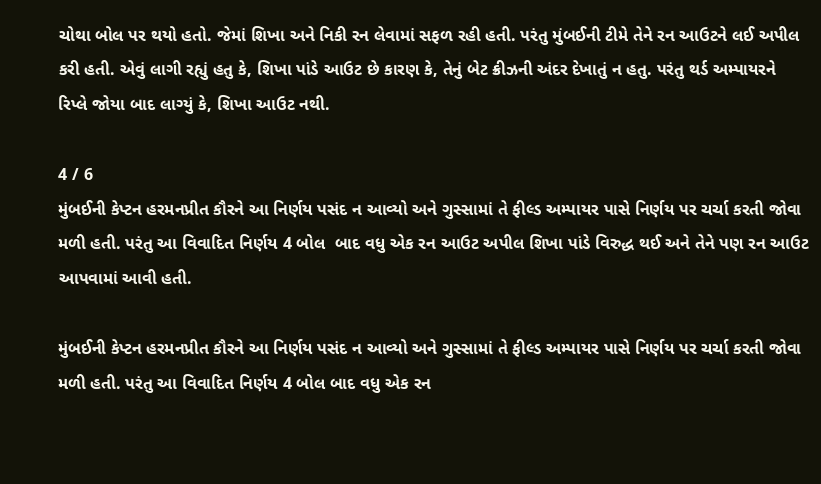ચોથા બોલ પર થયો હતો. જેમાં શિખા અને નિકી રન લેવામાં સફળ રહી હતી. પરંતુ મુંબઈની ટીમે તેને રન આઉટને લઈ અપીલ કરી હતી. એવું લાગી રહ્યું હતુ કે, શિખા પાંડે આઉટ છે કારણ કે, તેનું બેટ ક્રીઝની અંદર દેખાતું ન હતુ. પરંતુ થર્ડ અમ્પાયરને રિપ્લે જોયા બાદ લાગ્યું કે, શિખા આઉટ નથી.

4 / 6
મુંબઈની કેપ્ટન હરમનપ્રીત કૌરને આ નિર્ણય પસંદ ન આવ્યો અને ગુસ્સામાં તે ફીલ્ડ અમ્પાયર પાસે નિર્ણય પર ચર્ચા કરતી જોવા મળી હતી. પરંતુ આ વિવાદિત નિર્ણય 4 બોલ  બાદ વધુ એક રન આઉટ અપીલ શિખા પાંડે વિરુદ્ધ થઈ અને તેને પણ રન આઉટ આપવામાં આવી હતી.

મુંબઈની કેપ્ટન હરમનપ્રીત કૌરને આ નિર્ણય પસંદ ન આવ્યો અને ગુસ્સામાં તે ફીલ્ડ અમ્પાયર પાસે નિર્ણય પર ચર્ચા કરતી જોવા મળી હતી. પરંતુ આ વિવાદિત નિર્ણય 4 બોલ બાદ વધુ એક રન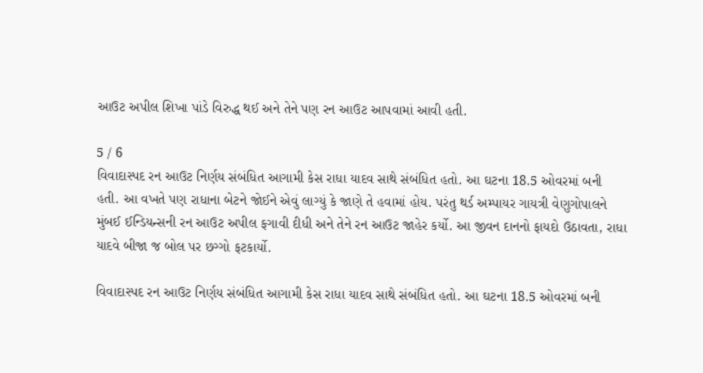આઉટ અપીલ શિખા પાંડે વિરુદ્ધ થઈ અને તેને પણ રન આઉટ આપવામાં આવી હતી.

5 / 6
વિવાદાસ્પદ રન આઉટ નિર્ણય સંબંધિત આગામી કેસ રાધા યાદવ સાથે સંબંધિત હતો. આ ઘટના 18.5 ઓવરમાં બની હતી. આ વખતે પણ રાધાના બેટને જોઈને એવું લાગ્યું કે જાણે તે હવામાં હોય. પરંતુ થર્ડ અમ્પાયર ગાયત્રી વેણુગોપાલને મુંબઈ ઈન્ડિયન્સની રન આઉટ અપીલ ફગાવી દીધી અને તેને રન આઉટ જાહેર કર્યો. આ જીવન દાનનો ફાયદો ઉઠાવતા, રાધા યાદવે બીજા જ બોલ પર છગ્ગો ફટકાર્યો.

વિવાદાસ્પદ રન આઉટ નિર્ણય સંબંધિત આગામી કેસ રાધા યાદવ સાથે સંબંધિત હતો. આ ઘટના 18.5 ઓવરમાં બની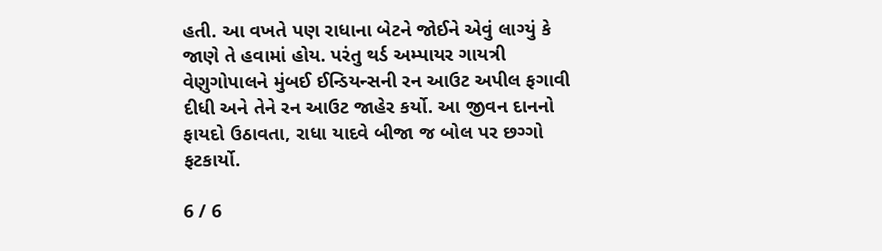હતી. આ વખતે પણ રાધાના બેટને જોઈને એવું લાગ્યું કે જાણે તે હવામાં હોય. પરંતુ થર્ડ અમ્પાયર ગાયત્રી વેણુગોપાલને મુંબઈ ઈન્ડિયન્સની રન આઉટ અપીલ ફગાવી દીધી અને તેને રન આઉટ જાહેર કર્યો. આ જીવન દાનનો ફાયદો ઉઠાવતા, રાધા યાદવે બીજા જ બોલ પર છગ્ગો ફટકાર્યો.

6 / 6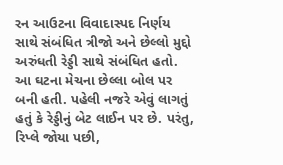રન આઉટના વિવાદાસ્પદ નિર્ણય સાથે સંબંધિત ત્રીજો અને છેલ્લો મુદ્દો અરુંધતી રેડ્ડી સાથે સંબંધિત હતો. આ ઘટના મેચના છેલ્લા બોલ પર બની હતી. પહેલી નજરે એવું લાગતું હતું કે રેડ્ડીનું બેટ લાઈન પર છે. પરંતુ, રિપ્લે જોયા પછી,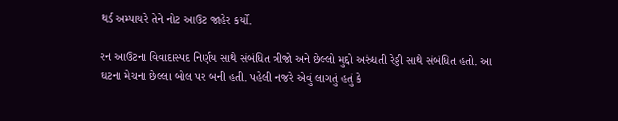થર્ડ અમ્પાયરે તેને નોટ આઉટ જાહેર કર્યો.

રન આઉટના વિવાદાસ્પદ નિર્ણય સાથે સંબંધિત ત્રીજો અને છેલ્લો મુદ્દો અરુંધતી રેડ્ડી સાથે સંબંધિત હતો. આ ઘટના મેચના છેલ્લા બોલ પર બની હતી. પહેલી નજરે એવું લાગતું હતું કે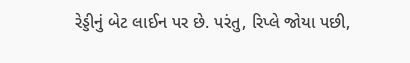રેડ્ડીનું બેટ લાઈન પર છે. પરંતુ, રિપ્લે જોયા પછી,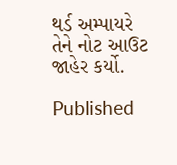થર્ડ અમ્પાયરે તેને નોટ આઉટ જાહેર કર્યો.

Published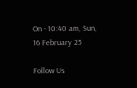On - 10:40 am, Sun, 16 February 25

Follow Us